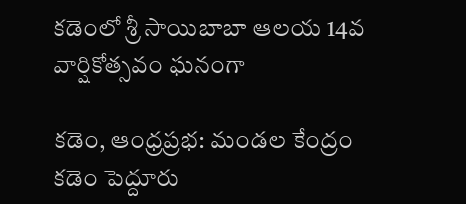కడెంలో శ్రీ సాయిబాబా ఆలయ 14వ వార్షికోత్సవం ఘనంగా

కడెం, ఆంధ్రప్రభ: మండల కేంద్రం కడెం పెద్దూరు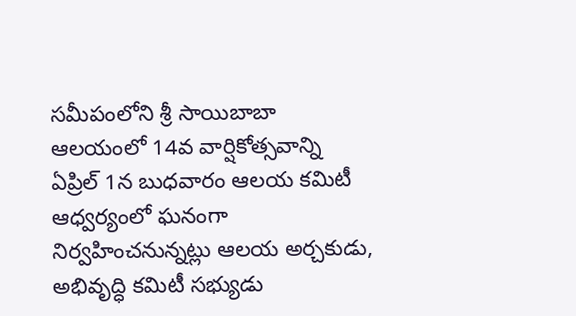సమీపంలోని శ్రీ సాయిబాబా ఆలయంలో 14వ వార్షికోత్సవాన్ని ఏప్రిల్ 1న బుధవారం ఆలయ కమిటీ ఆధ్వర్యంలో ఘనంగా నిర్వహించనున్నట్లు ఆలయ అర్చకుడు, అభివృద్ధి కమిటీ సభ్యుడు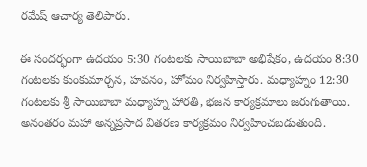రమేష్ ఆచార్య తెలిపారు.

ఈ సందర్భంగా ఉదయం 5:30 గంటలకు సాయిబాబా అభిషేకం, ఉదయం 8:30 గంటలకు కుంకుమార్చన, హవనం, హోమం నిర్వహిస్తారు. మధ్యాహ్నం 12:30 గంటలకు శ్రీ సాయిబాబా మధ్యాహ్న హారతి, భజన కార్యక్రమాలు జరుగుతాయి. అనంతరం మహా అన్నప్రసాద వితరణ కార్యక్రమం నిర్వహించబడుతుంది.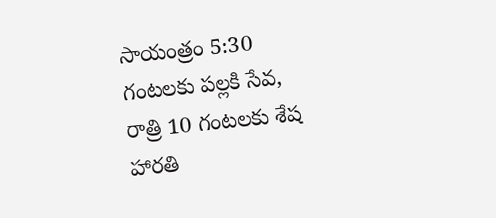సాయంత్రం 5:30 గంటలకు పల్లకి సేవ, రాత్రి 10 గంటలకు శేష హారతి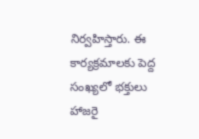నిర్వహిస్తారు. ఈ కార్యక్రమాలకు పెద్ద సంఖ్యలో భక్తులు హాజరై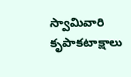స్వామివారి కృపాకటాక్షాలు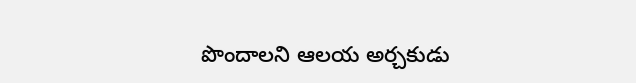పొందాలని ఆలయ అర్చకుడు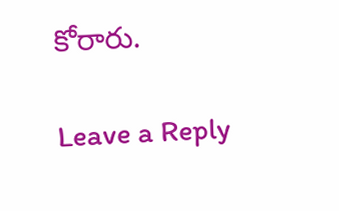కోరారు.

Leave a Reply